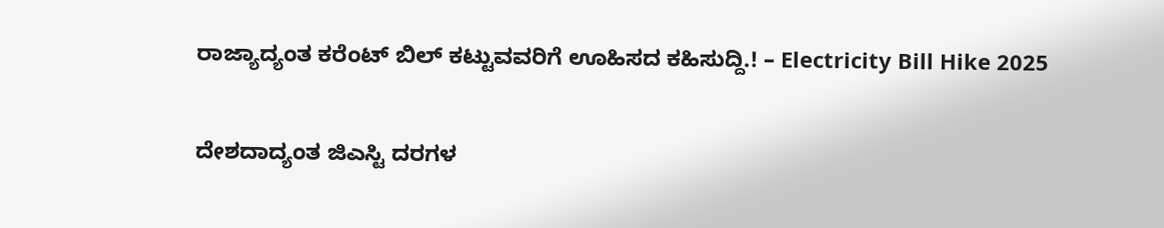ರಾಜ್ಯಾದ್ಯಂತ ಕರೆಂಟ್ ಬಿಲ್ ಕಟ್ಟುವವರಿಗೆ ಊಹಿಸದ ಕಹಿಸುದ್ದಿ.! – Electricity Bill Hike 2025

ದೇಶದಾದ್ಯಂತ ಜಿಎಸ್ಟಿ ದರಗಳ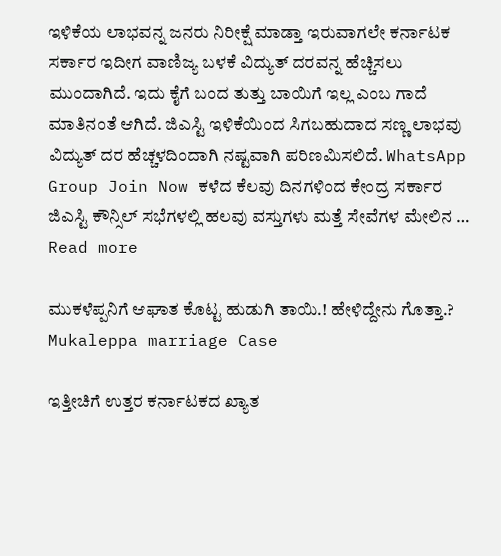ಇಳಿಕೆಯ ಲಾಭವನ್ನ ಜನರು ನಿರೀಕ್ಷೆ ಮಾಡ್ತಾ ಇರುವಾಗಲೇ ಕರ್ನಾಟಕ ಸರ್ಕಾರ ಇದೀಗ ವಾಣಿಜ್ಯ ಬಳಕೆ ವಿದ್ಯುತ್ ದರವನ್ನ ಹೆಚ್ಚಿಸಲು ಮುಂದಾಗಿದೆ. ಇದು ಕೈಗೆ ಬಂದ ತುತ್ತು ಬಾಯಿಗೆ ಇಲ್ಲ ಎಂಬ ಗಾದೆ ಮಾತಿನಂತೆ ಆಗಿದೆ. ಜಿಎಸ್ಟಿ ಇಳಿಕೆಯಿಂದ ಸಿಗಬಹುದಾದ ಸಣ್ಣ ಲಾಭವು ವಿದ್ಯುತ್ ದರ ಹೆಚ್ಚಳದಿಂದಾಗಿ ನಷ್ಟವಾಗಿ ಪರಿಣಮಿಸಲಿದೆ. WhatsApp Group Join Now ಕಳೆದ ಕೆಲವು ದಿನಗಳಿಂದ ಕೇಂದ್ರ ಸರ್ಕಾರ ಜಿಎಸ್ಟಿ ಕೌನ್ಸಿಲ್ ಸಭೆಗಳಲ್ಲಿ ಹಲವು ವಸ್ತುಗಳು ಮತ್ತೆ ಸೇವೆಗಳ ಮೇಲಿನ … Read more

ಮುಕಳೆಪ್ಪನಿಗೆ ಆಘಾತ ಕೊಟ್ಟ ಹುಡುಗಿ ತಾಯಿ.! ಹೇಳಿದ್ದೇನು ಗೊತ್ತಾ.? Mukaleppa marriage Case

ಇತ್ತೀಚಿಗೆ ಉತ್ತರ ಕರ್ನಾಟಕದ ಖ್ಯಾತ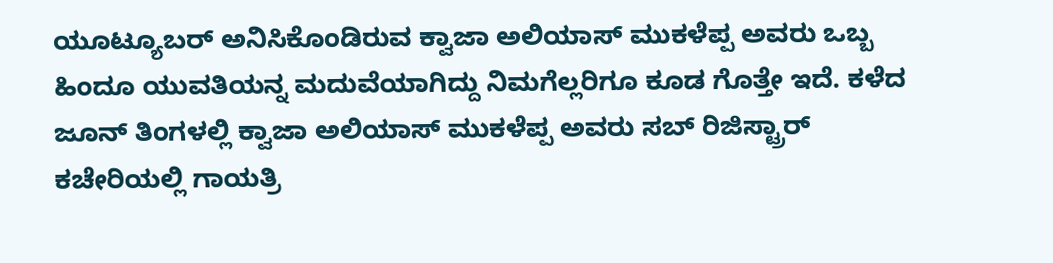ಯೂಟ್ಯೂಬರ್ ಅನಿಸಿಕೊಂಡಿರುವ ಕ್ವಾಜಾ ಅಲಿಯಾಸ್ ಮುಕಳೆಪ್ಪ ಅವರು ಒಬ್ಬ ಹಿಂದೂ ಯುವತಿಯನ್ನ ಮದುವೆಯಾಗಿದ್ದು ನಿಮಗೆಲ್ಲರಿಗೂ ಕೂಡ ಗೊತ್ತೇ ಇದೆ. ಕಳೆದ ಜೂನ್ ತಿಂಗಳಲ್ಲಿ ಕ್ವಾಜಾ ಅಲಿಯಾಸ್ ಮುಕಳೆಪ್ಪ ಅವರು ಸಬ್ ರಿಜಿಸ್ಟ್ರಾರ್ ಕಚೇರಿಯಲ್ಲಿ ಗಾಯತ್ರಿ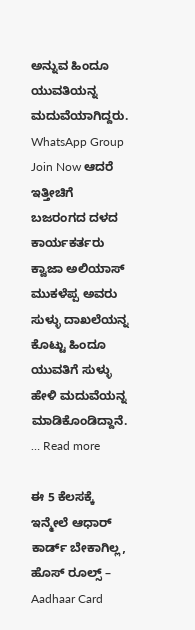ಅನ್ನುವ ಹಿಂದೂ ಯುವತಿಯನ್ನ ಮದುವೆಯಾಗಿದ್ದರು. WhatsApp Group Join Now ಆದರೆ ಇತ್ತೀಚಿಗೆ ಬಜರಂಗದ ದಳದ ಕಾರ್ಯಕರ್ತರು ಕ್ವಾಜಾ ಅಲಿಯಾಸ್ ಮುಕಳೆಪ್ಪ ಅವರು ಸುಳ್ಳು ದಾಖಲೆಯನ್ನ ಕೊಟ್ಟು ಹಿಂದೂ ಯುವತಿಗೆ ಸುಳ್ಳು ಹೇಳಿ ಮದುವೆಯನ್ನ ಮಾಡಿಕೊಂಡಿದ್ದಾನೆ. … Read more

ಈ 5 ಕೆಲಸಕ್ಕೆ ಇನ್ಮೇಲೆ ಆಧಾರ್ ಕಾರ್ಡ್ ಬೇಕಾಗಿಲ್ಲ, ಹೊಸ್ ರೂಲ್ಸ್ – Aadhaar Card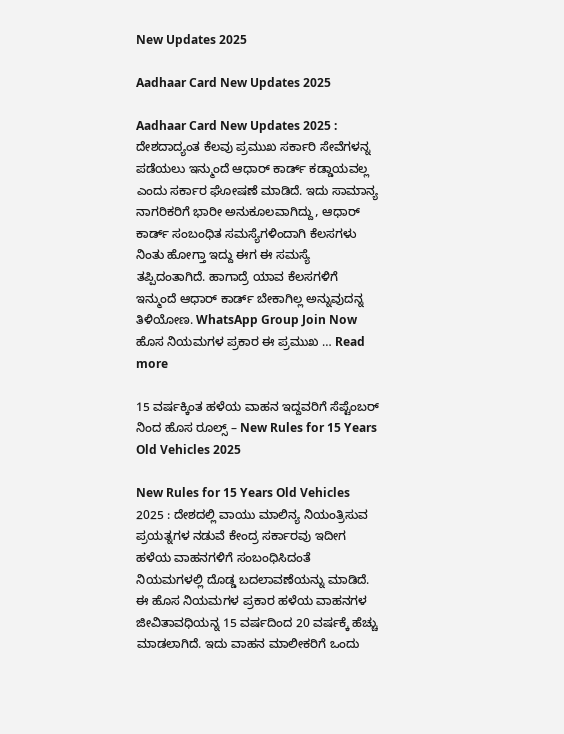New Updates 2025

Aadhaar Card New Updates 2025

Aadhaar Card New Updates 2025 : ದೇಶದಾದ್ಯಂತ ಕೆಲವು ಪ್ರಮುಖ ಸರ್ಕಾರಿ ಸೇವೆಗಳನ್ನ ಪಡೆಯಲು ಇನ್ಮುಂದೆ ಆಧಾರ್ ಕಾರ್ಡ್ ಕಡ್ಡಾಯವಲ್ಲ ಎಂದು ಸರ್ಕಾರ ಘೋಷಣೆ ಮಾಡಿದೆ. ಇದು ಸಾಮಾನ್ಯ ನಾಗರಿಕರಿಗೆ ಭಾರೀ ಅನುಕೂಲವಾಗಿದ್ದು, ಆಧಾರ್ ಕಾರ್ಡ್ ಸಂಬಂಧಿತ ಸಮಸ್ಯೆಗಳಿಂದಾಗಿ ಕೆಲಸಗಳು ನಿಂತು ಹೋಗ್ತಾ ಇದ್ದು ಈಗ ಈ ಸಮಸ್ಯೆ ತಪ್ಪಿದಂತಾಗಿದೆ. ಹಾಗಾದ್ರೆ ಯಾವ ಕೆಲಸಗಳಿಗೆ ಇನ್ಮುಂದೆ ಆಧಾರ್ ಕಾರ್ಡ್ ಬೇಕಾಗಿಲ್ಲ ಅನ್ನುವುದನ್ನ ತಿಳಿಯೋಣ. WhatsApp Group Join Now ಹೊಸ ನಿಯಮಗಳ ಪ್ರಕಾರ ಈ ಪ್ರಮುಖ … Read more

15 ವರ್ಷಕ್ಕಿಂತ ಹಳೆಯ ವಾಹನ ಇದ್ದವರಿಗೆ ಸೆಪ್ಟೆಂಬರ್ ನಿಂದ ಹೊಸ ರೂಲ್ಸ್ – New Rules for 15 Years Old Vehicles 2025

New Rules for 15 Years Old Vehicles 2025 : ದೇಶದಲ್ಲಿ ವಾಯು ಮಾಲಿನ್ಯ ನಿಯಂತ್ರಿಸುವ ಪ್ರಯತ್ನಗಳ ನಡುವೆ ಕೇಂದ್ರ ಸರ್ಕಾರವು ಇದೀಗ ಹಳೆಯ ವಾಹನಗಳಿಗೆ ಸಂಬಂಧಿಸಿದಂತೆ ನಿಯಮಗಳಲ್ಲಿ ದೊಡ್ಡ ಬದಲಾವಣೆಯನ್ನು ಮಾಡಿದೆ. ಈ ಹೊಸ ನಿಯಮಗಳ ಪ್ರಕಾರ ಹಳೆಯ ವಾಹನಗಳ ಜೀವಿತಾವಧಿಯನ್ನ 15 ವರ್ಷದಿಂದ 20 ವರ್ಷಕ್ಕೆ ಹೆಚ್ಚು ಮಾಡಲಾಗಿದೆ. ಇದು ವಾಹನ ಮಾಲೀಕರಿಗೆ ಒಂದು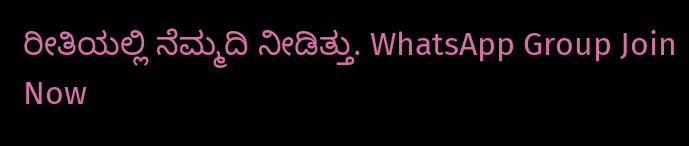ರೀತಿಯಲ್ಲಿ ನೆಮ್ಮದಿ ನೀಡಿತ್ತು. WhatsApp Group Join Now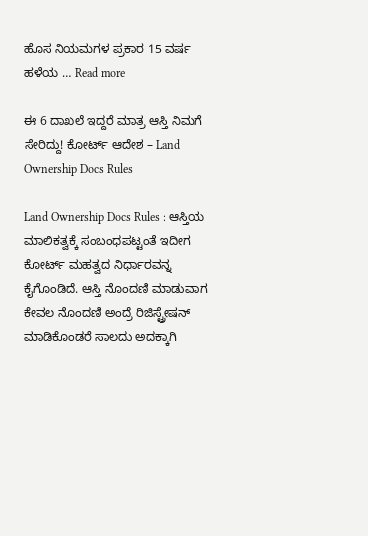ಹೊಸ ನಿಯಮಗಳ ಪ್ರಕಾರ 15 ವರ್ಷ ಹಳೆಯ … Read more

ಈ 6 ದಾಖಲೆ ಇದ್ದರೆ ಮಾತ್ರ ಆಸ್ತಿ ನಿಮಗೆ ಸೇರಿದ್ದು! ಕೋರ್ಟ್ ಆದೇಶ – Land Ownership Docs Rules

Land Ownership Docs Rules : ಆಸ್ತಿಯ ಮಾಲಿಕತ್ವಕ್ಕೆ ಸಂಬಂಧಪಟ್ಟಂತೆ ಇದೀಗ ಕೋರ್ಟ್ ಮಹತ್ವದ ನಿರ್ಧಾರವನ್ನ ಕೈಗೊಂಡಿದೆ. ಆಸ್ತಿ ನೊಂದಣಿ ಮಾಡುವಾಗ ಕೇವಲ ನೊಂದಣಿ ಅಂದ್ರೆ ರಿಜಿಸ್ಟ್ರೇಷನ್ ಮಾಡಿಕೊಂಡರೆ ಸಾಲದು ಅದಕ್ಕಾಗಿ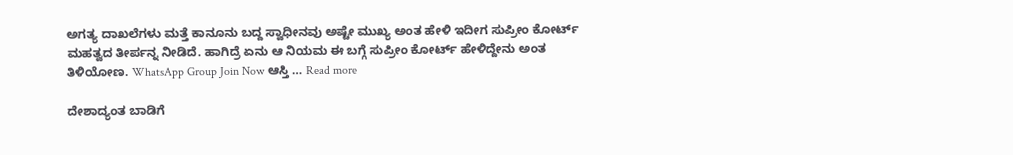ಅಗತ್ಯ ದಾಖಲೆಗಳು ಮತ್ತೆ ಕಾನೂನು ಬದ್ದ ಸ್ವಾಧೀನವು ಅಷ್ಟೇ ಮುಖ್ಯ ಅಂತ ಹೇಳಿ ಇದೀಗ ಸುಪ್ರೀಂ ಕೋರ್ಟ್ ಮಹತ್ವದ ತೀರ್ಪನ್ನ ನೀಡಿದೆ. ಹಾಗಿದ್ರೆ ಏನು ಆ ನಿಯಮ ಈ ಬಗ್ಗೆ ಸುಪ್ರೀಂ ಕೋರ್ಟ್ ಹೇಳಿದ್ದೇನು ಅಂತ ತಿಳಿಯೋಣ. WhatsApp Group Join Now ಆಸ್ತಿ … Read more

ದೇಶಾದ್ಯಂತ ಬಾಡಿಗೆ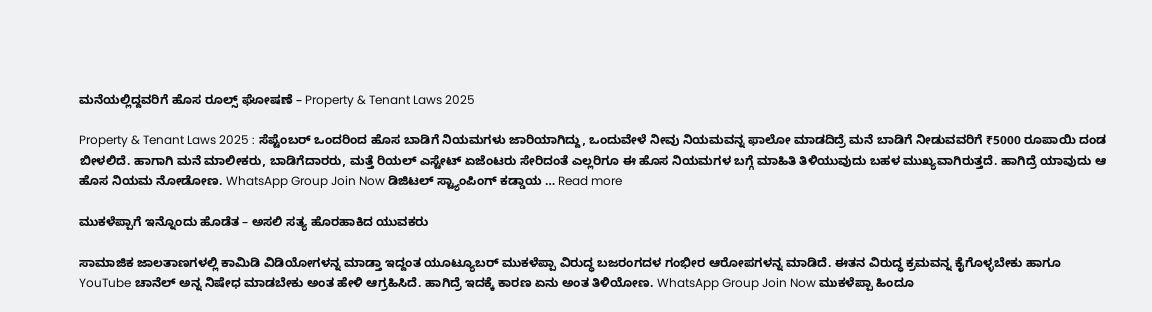ಮನೆಯಲ್ಲಿದ್ದವರಿಗೆ ಹೊಸ ರೂಲ್ಸ್ ಘೋಷಣೆ – Property & Tenant Laws 2025

Property & Tenant Laws 2025 : ಸೆಪ್ಟೆಂಬರ್ ಒಂದರಿಂದ ಹೊಸ ಬಾಡಿಗೆ ನಿಯಮಗಳು ಜಾರಿಯಾಗಿದ್ದು, ಒಂದುವೇಳೆ ನೀವು ನಿಯಮವನ್ನ ಫಾಲೋ ಮಾಡದಿದ್ರೆ ಮನೆ ಬಾಡಿಗೆ ನೀಡುವವರಿಗೆ ₹5000 ರೂಪಾಯಿ ದಂಡ ಬೀಳಲಿದೆ. ಹಾಗಾಗಿ ಮನೆ ಮಾಲೀಕರು, ಬಾಡಿಗೆದಾರರು, ಮತ್ತೆ ರಿಯಲ್ ಎಸ್ಟೇಟ್ ಏಜೆಂಟರು ಸೇರಿದಂತೆ ಎಲ್ಲರಿಗೂ ಈ ಹೊಸ ನಿಯಮಗಳ ಬಗ್ಗೆ ಮಾಹಿತಿ ತಿಳಿಯುವುದು ಬಹಳ ಮುಖ್ಯವಾಗಿರುತ್ತದೆ. ಹಾಗಿದ್ರೆ ಯಾವುದು ಆ ಹೊಸ ನಿಯಮ ನೋಡೋಣ. WhatsApp Group Join Now ಡಿಜಿಟಲ್ ಸ್ಟ್ಯಾಂಪಿಂಗ್ ಕಡ್ಡಾಯ … Read more

ಮುಕಳೆಪ್ಪಾಗೆ ಇನ್ನೊಂದು ಹೊಡೆತ – ಅಸಲಿ ಸತ್ಯ ಹೊರಹಾಕಿದ ಯುವಕರು

ಸಾಮಾಜಿಕ ಜಾಲತಾಣಗಳಲ್ಲಿ ಕಾಮಿಡಿ ವಿಡಿಯೋಗಳನ್ನ ಮಾಡ್ತಾ ಇದ್ದಂತ ಯೂಟ್ಯೂಬರ್ ಮುಕಳೆಪ್ಪಾ ವಿರುದ್ಧ ಬಜರಂಗದಳ ಗಂಭೀರ ಆರೋಪಗಳನ್ನ ಮಾಡಿದೆ. ಈತನ ವಿರುದ್ಧ ಕ್ರಮವನ್ನ ಕೈಗೊಳ್ಳಬೇಕು ಹಾಗೂ YouTube ಚಾನೆಲ್ ಅನ್ನ ನಿಷೇಧ ಮಾಡಬೇಕು ಅಂತ ಹೇಳಿ ಆಗ್ರಹಿಸಿದೆ. ಹಾಗಿದ್ರೆ ಇದಕ್ಕೆ ಕಾರಣ ಏನು ಅಂತ ತಿಳಿಯೋಣ. WhatsApp Group Join Now ಮುಕಳೆಪ್ಪಾ ಹಿಂದೂ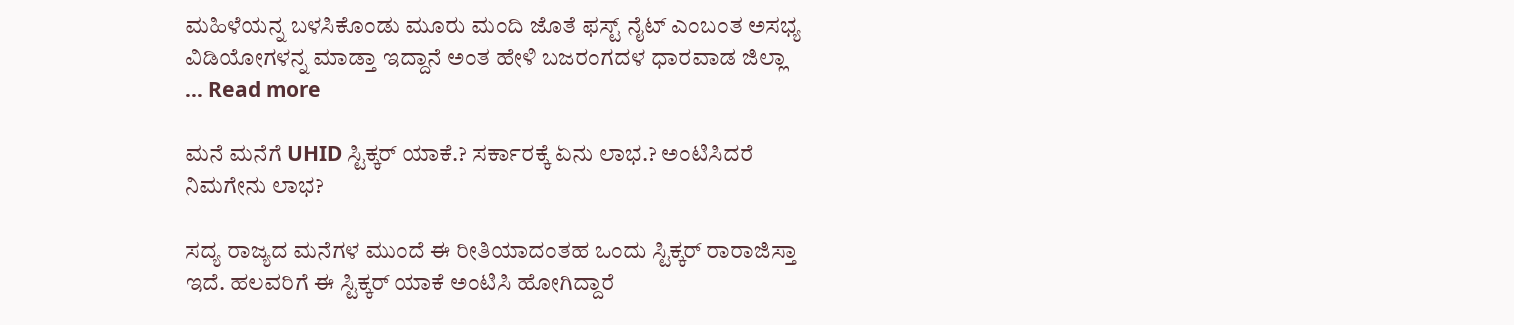ಮಹಿಳೆಯನ್ನ ಬಳಸಿಕೊಂಡು ಮೂರು ಮಂದಿ ಜೊತೆ ಫಸ್ಟ್ ನೈಟ್ ಎಂಬಂತ ಅಸಭ್ಯ ವಿಡಿಯೋಗಳನ್ನ ಮಾಡ್ತಾ ಇದ್ದಾನೆ ಅಂತ ಹೇಳಿ ಬಜರಂಗದಳ ಧಾರವಾಡ ಜಿಲ್ಲಾ … Read more

ಮನೆ ಮನೆಗೆ UHID ಸ್ಟಿಕ್ಕರ್ ಯಾಕೆ.? ಸರ್ಕಾರಕ್ಕೆ ಏನು ಲಾಭ.? ಅಂಟಿಸಿದರೆ ನಿಮಗೇನು ಲಾಭ?

ಸದ್ಯ ರಾಜ್ಯದ ಮನೆಗಳ ಮುಂದೆ ಈ ರೀತಿಯಾದಂತಹ ಒಂದು ಸ್ಟಿಕ್ಕರ್ ರಾರಾಜಿಸ್ತಾ ಇದೆ. ಹಲವರಿಗೆ ಈ ಸ್ಟಿಕ್ಕರ್ ಯಾಕೆ ಅಂಟಿಸಿ ಹೋಗಿದ್ದಾರೆ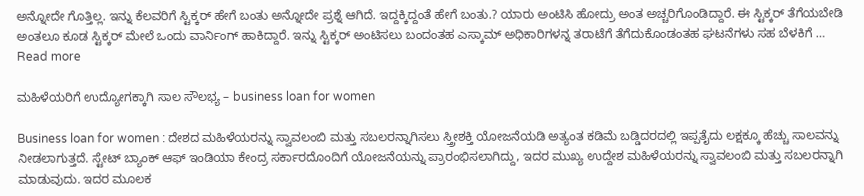ಅನ್ನೋದೇ ಗೊತ್ತಿಲ್ಲ. ಇನ್ನು ಕೆಲವರಿಗೆ ಸ್ಟಿಕ್ಕರ್ ಹೇಗೆ ಬಂತು ಅನ್ನೋದೇ ಪ್ರಶ್ನೆ ಆಗಿದೆ. ಇದ್ದಕ್ಕಿದ್ದಂತೆ ಹೇಗೆ ಬಂತು.? ಯಾರು ಅಂಟಿಸಿ ಹೋದ್ರು ಅಂತ ಅಚ್ಚರಿಗೊಂಡಿದ್ದಾರೆ. ಈ ಸ್ಟಿಕ್ಕರ್ ತೆಗೆಯಬೇಡಿ ಅಂತಲೂ ಕೂಡ ಸ್ಟಿಕ್ಕರ್ ಮೇಲೆ ಒಂದು ವಾರ್ನಿಂಗ್ ಹಾಕಿದ್ದಾರೆ. ಇನ್ನು ಸ್ಟಿಕ್ಕರ್ ಅಂಟಿಸಲು ಬಂದಂತಹ ಎಸ್ಕಾಮ್ ಅಧಿಕಾರಿಗಳನ್ನ ತರಾಟೆಗೆ ತೆಗೆದುಕೊಂಡಂತಹ ಘಟನೆಗಳು ಸಹ ಬೆಳಕಿಗೆ … Read more

ಮಹಿಳೆಯರಿಗೆ ಉದ್ಯೋಗಕ್ಕಾಗಿ ಸಾಲ ಸೌಲಭ್ಯ – business loan for women

Business loan for women : ದೇಶದ ಮಹಿಳೆಯರನ್ನು ಸ್ವಾವಲಂಬಿ ಮತ್ತು ಸಬಲರನ್ನಾಗಿಸಲು ಸ್ತ್ರೀಶಕ್ತಿ ಯೋಜನೆಯಡಿ ಅತ್ಯಂತ ಕಡಿಮೆ ಬಡ್ಡಿದರದಲ್ಲಿ ಇಪ್ಪತೈದು ಲಕ್ಷಕ್ಕೂ ಹೆಚ್ಚು ಸಾಲವನ್ನು ನೀಡಲಾಗುತ್ತದೆ. ಸ್ಟೇಟ್ ಬ್ಯಾಂಕ್ ಆಫ್ ಇಂಡಿಯಾ ಕೇಂದ್ರ ಸರ್ಕಾರದೊಂದಿಗೆ ಯೋಜನೆಯನ್ನು ಪ್ರಾರಂಭಿಸಲಾಗಿದ್ದು, ಇದರ ಮುಖ್ಯ ಉದ್ದೇಶ ಮಹಿಳೆಯರನ್ನು ಸ್ವಾವಲಂಬಿ ಮತ್ತು ಸಬಲರನ್ನಾಗಿ ಮಾಡುವುದು. ಇದರ ಮೂಲಕ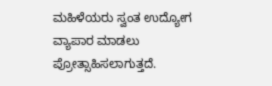ಮಹಿಳೆಯರು ಸ್ವಂತ ಉದ್ಯೋಗ ವ್ಯಾಪಾರ ಮಾಡಲು ಪ್ರೋತ್ಸಾಹಿಸಲಾಗುತ್ತದೆ.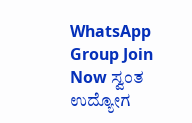WhatsApp Group Join Now ಸ್ವಂತ ಉದ್ಯೋಗ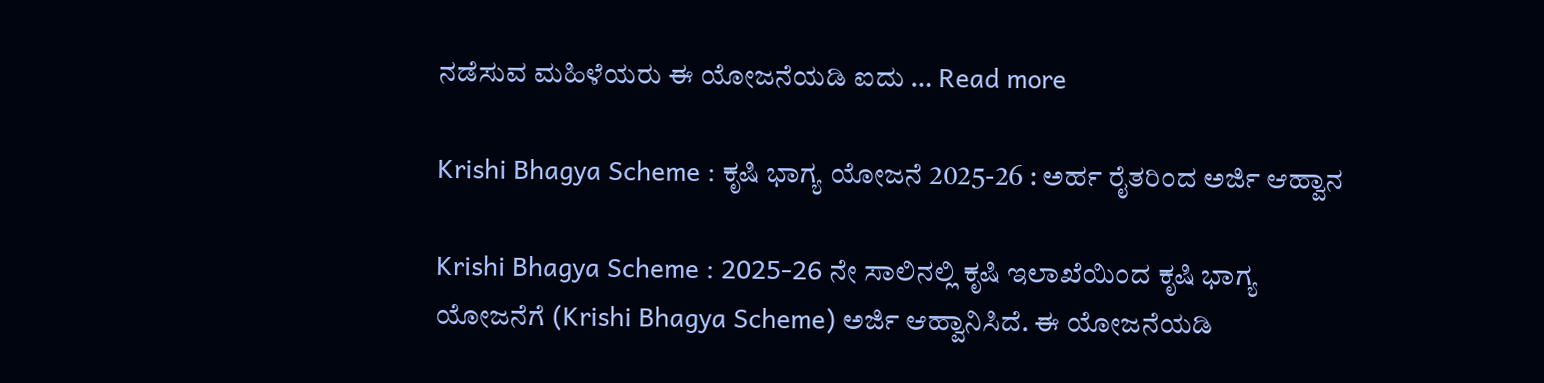ನಡೆಸುವ ಮಹಿಳೆಯರು ಈ ಯೋಜನೆಯಡಿ ಐದು … Read more

Krishi Bhagya Scheme : ಕೃಷಿ ಭಾಗ್ಯ ಯೋಜನೆ 2025-26 : ಅರ್ಹ ರೈತರಿಂದ ಅರ್ಜಿ ಆಹ್ವಾನ

Krishi Bhagya Scheme : 2025-26 ನೇ ಸಾಲಿನಲ್ಲಿ ಕೃಷಿ ಇಲಾಖೆಯಿಂದ ಕೃಷಿ ಭಾಗ್ಯ ಯೋಜನೆಗೆ (Krishi Bhagya Scheme) ಅರ್ಜಿ ಆಹ್ವಾನಿಸಿದೆ. ಈ ಯೋಜನೆಯಡಿ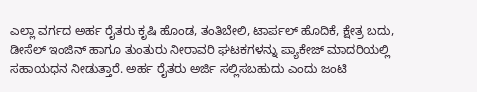ಎಲ್ಲಾ ವರ್ಗದ ಅರ್ಹ ರೈತರು ಕೃಷಿ ಹೊಂಡ, ತಂತಿಬೇಲಿ, ಟಾರ್ಪಲ್ ಹೊದಿಕೆ, ಕ್ಷೇತ್ರ ಬದು, ಡೀಸೆಲ್ ಇಂಜಿನ್ ಹಾಗೂ ತುಂತುರು ನೀರಾವರಿ ಘಟಕಗಳನ್ನು ಪ್ಯಾಕೇಜ್ ಮಾದರಿಯಲ್ಲಿ ಸಹಾಯಧನ ನೀಡುತ್ತಾರೆ. ಅರ್ಹ ರೈತರು ಅರ್ಜಿ ಸಲ್ಲಿಸಬಹುದು ಎಂದು ಜಂಟಿ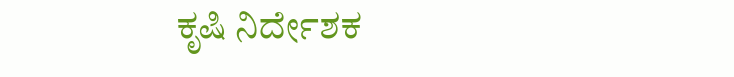ಕೃಷಿ ನಿರ್ದೇಶಕ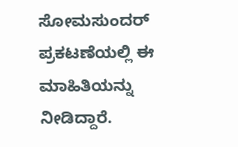ಸೋಮಸುಂದರ್ ಪ್ರಕಟಣೆಯಲ್ಲಿ ಈ ಮಾಹಿತಿಯನ್ನು ನೀಡಿದ್ದಾರೆ.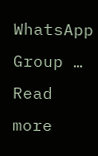WhatsApp Group … Read more